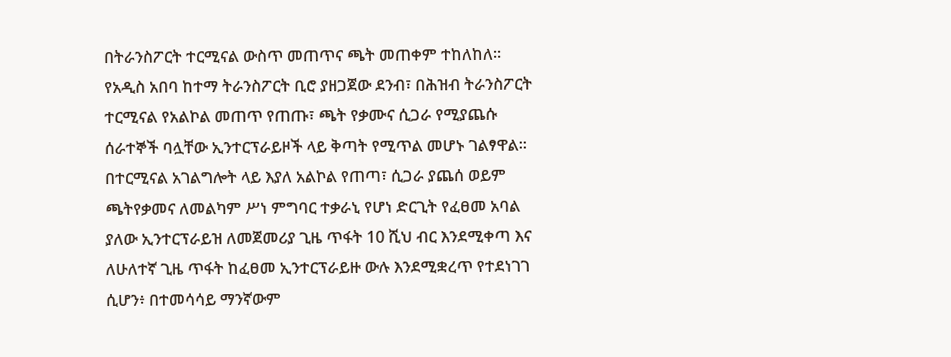በትራንስፖርት ተርሚናል ውስጥ መጠጥና ጫት መጠቀም ተከለከለ።
የአዲስ አበባ ከተማ ትራንስፖርት ቢሮ ያዘጋጀው ደንብ፣ በሕዝብ ትራንስፖርት ተርሚናል የአልኮል መጠጥ የጠጡ፣ ጫት የቃሙና ሲጋራ የሚያጨሱ ሰራተኞች ባሏቸው ኢንተርፕራይዞች ላይ ቅጣት የሚጥል መሆኑ ገልፃዋል።
በተርሚናል አገልግሎት ላይ እያለ አልኮል የጠጣ፣ ሲጋራ ያጨሰ ወይም ጫትየቃመና ለመልካም ሥነ ምግባር ተቃራኒ የሆነ ድርጊት የፈፀመ አባል ያለው ኢንተርፕራይዝ ለመጀመሪያ ጊዜ ጥፋት 10 ሺህ ብር እንደሚቀጣ እና ለሁለተኛ ጊዜ ጥፋት ከፈፀመ ኢንተርፕራይዙ ውሉ እንደሚቋረጥ የተደነገገ ሲሆን፥ በተመሳሳይ ማንኛውም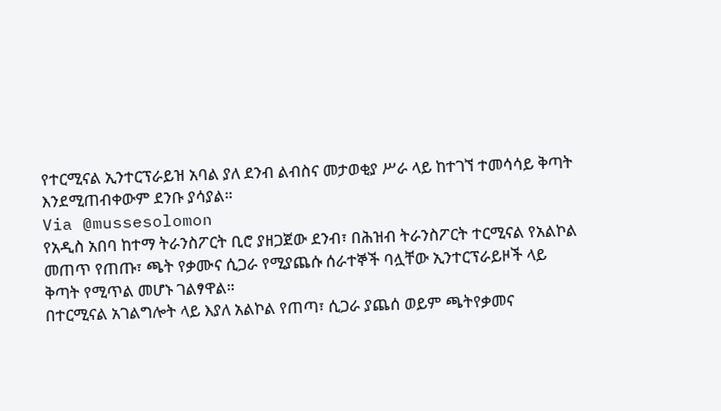የተርሚናል ኢንተርፕራይዝ አባል ያለ ደንብ ልብስና መታወቂያ ሥራ ላይ ከተገኘ ተመሳሳይ ቅጣት እንደሚጠብቀውም ደንቡ ያሳያል።
Via @mussesolomon
የአዲስ አበባ ከተማ ትራንስፖርት ቢሮ ያዘጋጀው ደንብ፣ በሕዝብ ትራንስፖርት ተርሚናል የአልኮል መጠጥ የጠጡ፣ ጫት የቃሙና ሲጋራ የሚያጨሱ ሰራተኞች ባሏቸው ኢንተርፕራይዞች ላይ ቅጣት የሚጥል መሆኑ ገልፃዋል።
በተርሚናል አገልግሎት ላይ እያለ አልኮል የጠጣ፣ ሲጋራ ያጨሰ ወይም ጫትየቃመና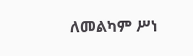ለመልካም ሥነ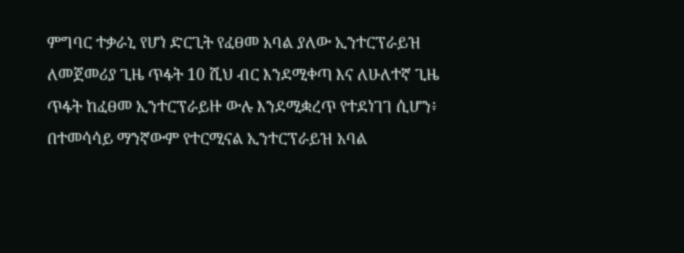ምግባር ተቃራኒ የሆነ ድርጊት የፈፀመ አባል ያለው ኢንተርፕራይዝ ለመጀመሪያ ጊዜ ጥፋት 10 ሺህ ብር እንደሚቀጣ እና ለሁለተኛ ጊዜ ጥፋት ከፈፀመ ኢንተርፕራይዙ ውሉ እንደሚቋረጥ የተደነገገ ሲሆን፥ በተመሳሳይ ማንኛውም የተርሚናል ኢንተርፕራይዝ አባል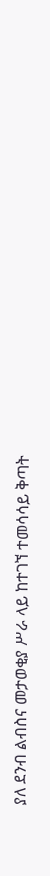ያለ ደንብ ልብስና መታወቂያ ሥራ ላይ ከተገኘ ተመሳሳይ ቅጣት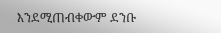እንደሚጠብቀውም ደንቡ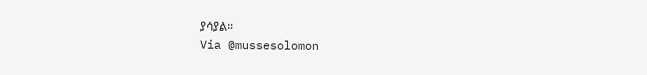ያሳያል።
Via @mussesolomon